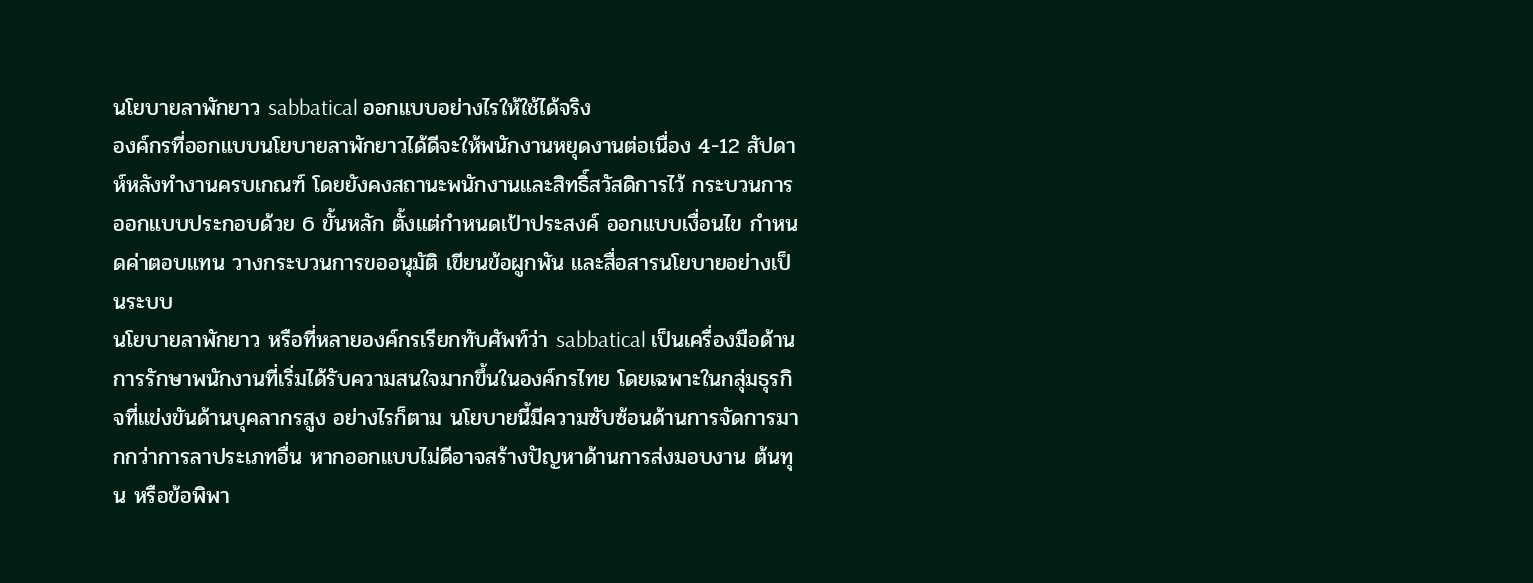นโยบายลาพักยาว sabbatical ออกแบบอย่างไรให้ใช้ได้จริง
องค์กรที่ออกแบบนโยบายลาพักยาวได้ดีจะให้พนักงานหยุดงานต่อเนื่อง 4-12 สัปดาห์หลังทำงานครบเกณฑ์ โดยยังคงสถานะพนักงานและสิทธิ์สวัสดิการไว้ กระบวนการออกแบบประกอบด้วย 6 ขั้นหลัก ตั้งแต่กำหนดเป้าประสงค์ ออกแบบเงื่อนไข กำหนดค่าตอบแทน วางกระบวนการขออนุมัติ เขียนข้อผูกพัน และสื่อสารนโยบายอย่างเป็นระบบ
นโยบายลาพักยาว หรือที่หลายองค์กรเรียกทับศัพท์ว่า sabbatical เป็นเครื่องมือด้านการรักษาพนักงานที่เริ่มได้รับความสนใจมากขึ้นในองค์กรไทย โดยเฉพาะในกลุ่มธุรกิจที่แข่งขันด้านบุคลากรสูง อย่างไรก็ตาม นโยบายนี้มีความซับซ้อนด้านการจัดการมากกว่าการลาประเภทอื่น หากออกแบบไม่ดีอาจสร้างปัญหาด้านการส่งมอบงาน ต้นทุน หรือข้อพิพา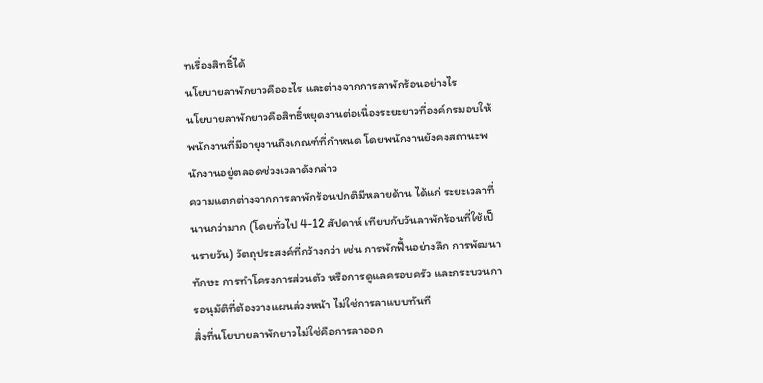ทเรื่องสิทธิ์ได้
นโยบายลาพักยาวคืออะไร และต่างจากการลาพักร้อนอย่างไร
นโยบายลาพักยาวคือสิทธิ์หยุดงานต่อเนื่องระยะยาวที่องค์กรมอบให้พนักงานที่มีอายุงานถึงเกณฑ์ที่กำหนด โดยพนักงานยังคงสถานะพนักงานอยู่ตลอดช่วงเวลาดังกล่าว
ความแตกต่างจากการลาพักร้อนปกติมีหลายด้าน ได้แก่ ระยะเวลาที่นานกว่ามาก (โดยทั่วไป 4-12 สัปดาห์ เทียบกับวันลาพักร้อนที่ใช้เป็นรายวัน) วัตถุประสงค์ที่กว้างกว่า เช่น การพักฟื้นอย่างลึก การพัฒนาทักษะ การทำโครงการส่วนตัว หรือการดูแลครอบครัว และกระบวนการอนุมัติที่ต้องวางแผนล่วงหน้า ไม่ใช่การลาแบบทันที
สิ่งที่นโยบายลาพักยาวไม่ใช่คือการลาออก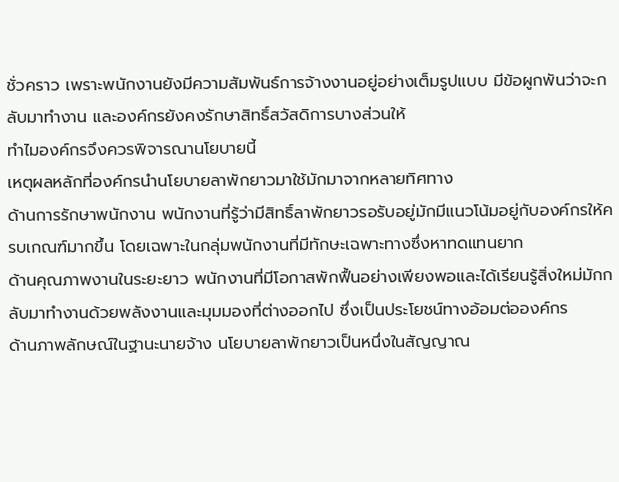ชั่วคราว เพราะพนักงานยังมีความสัมพันธ์การจ้างงานอยู่อย่างเต็มรูปแบบ มีข้อผูกพันว่าจะกลับมาทำงาน และองค์กรยังคงรักษาสิทธิ์สวัสดิการบางส่วนให้
ทำไมองค์กรจึงควรพิจารณานโยบายนี้
เหตุผลหลักที่องค์กรนำนโยบายลาพักยาวมาใช้มักมาจากหลายทิศทาง
ด้านการรักษาพนักงาน พนักงานที่รู้ว่ามีสิทธิ์ลาพักยาวรอรับอยู่มักมีแนวโน้มอยู่กับองค์กรให้ครบเกณฑ์มากขึ้น โดยเฉพาะในกลุ่มพนักงานที่มีทักษะเฉพาะทางซึ่งหาทดแทนยาก
ด้านคุณภาพงานในระยะยาว พนักงานที่มีโอกาสพักฟื้นอย่างเพียงพอและได้เรียนรู้สิ่งใหม่มักกลับมาทำงานด้วยพลังงานและมุมมองที่ต่างออกไป ซึ่งเป็นประโยชน์ทางอ้อมต่อองค์กร
ด้านภาพลักษณ์ในฐานะนายจ้าง นโยบายลาพักยาวเป็นหนึ่งในสัญญาณ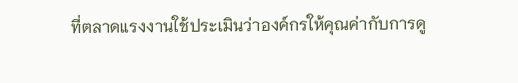ที่ตลาดแรงงานใช้ประเมินว่าองค์กรให้คุณค่ากับการดู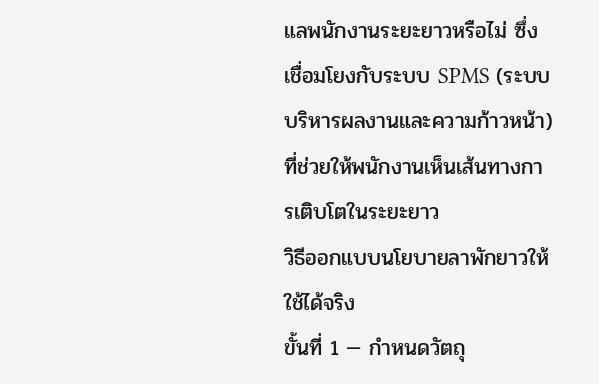แลพนักงานระยะยาวหรือไม่ ซึ่งเชื่อมโยงกับระบบ SPMS (ระบบบริหารผลงานและความก้าวหน้า) ที่ช่วยให้พนักงานเห็นเส้นทางการเติบโตในระยะยาว
วิธีออกแบบนโยบายลาพักยาวให้ใช้ได้จริง
ขั้นที่ 1 — กำหนดวัตถุ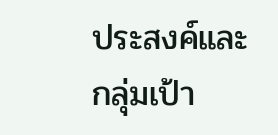ประสงค์และกลุ่มเป้า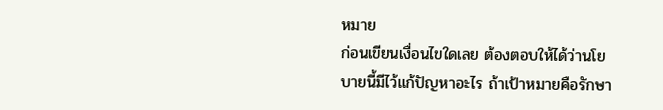หมาย
ก่อนเขียนเงื่อนไขใดเลย ต้องตอบให้ได้ว่านโยบายนี้มีไว้แก้ปัญหาอะไร ถ้าเป้าหมายคือรักษา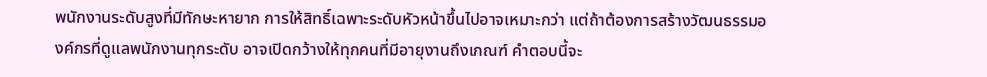พนักงานระดับสูงที่มีทักษะหายาก การให้สิทธิ์เฉพาะระดับหัวหน้าขึ้นไปอาจเหมาะกว่า แต่ถ้าต้องการสร้างวัฒนธรรมองค์กรที่ดูแลพนักงานทุกระดับ อาจเปิดกว้างให้ทุกคนที่มีอายุงานถึงเกณฑ์ คำตอบนี้จะ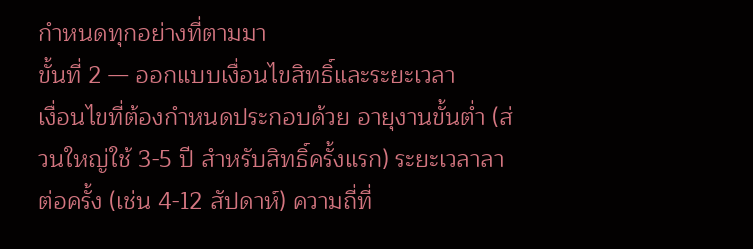กำหนดทุกอย่างที่ตามมา
ขั้นที่ 2 — ออกแบบเงื่อนไขสิทธิ์และระยะเวลา
เงื่อนไขที่ต้องกำหนดประกอบด้วย อายุงานขั้นต่ำ (ส่วนใหญ่ใช้ 3-5 ปี สำหรับสิทธิ์ครั้งแรก) ระยะเวลาลาต่อครั้ง (เช่น 4-12 สัปดาห์) ความถี่ที่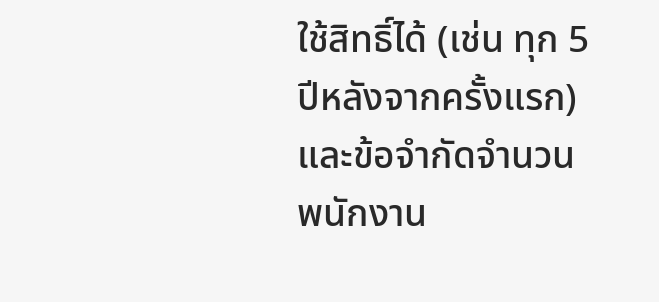ใช้สิทธิ์ได้ (เช่น ทุก 5 ปีหลังจากครั้งแรก) และข้อจำกัดจำนวนพนักงาน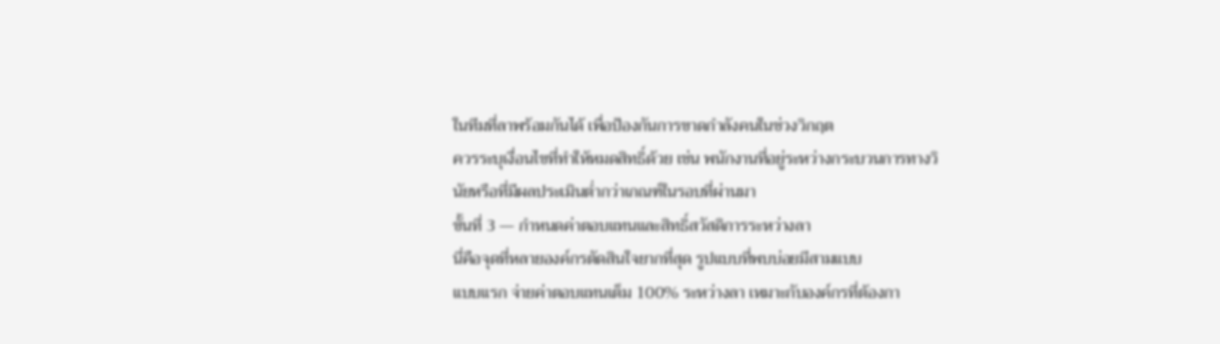ในทีมที่ลาพร้อมกันได้ เพื่อป้องกันการขาดกำลังคนในช่วงวิกฤต
ควรระบุเงื่อนไขที่ทำให้หมดสิทธิ์ด้วย เช่น พนักงานที่อยู่ระหว่างกระบวนการทางวินัยหรือที่มีผลประเมินต่ำกว่าเกณฑ์ในรอบที่ผ่านมา
ขั้นที่ 3 — กำหนดค่าตอบแทนและสิทธิ์สวัสดิการระหว่างลา
นี่คือจุดที่หลายองค์กรตัดสินใจยากที่สุด รูปแบบที่พบบ่อยมีสามแบบ
แบบแรก จ่ายค่าตอบแทนเต็ม 100% ระหว่างลา เหมาะกับองค์กรที่ต้องกา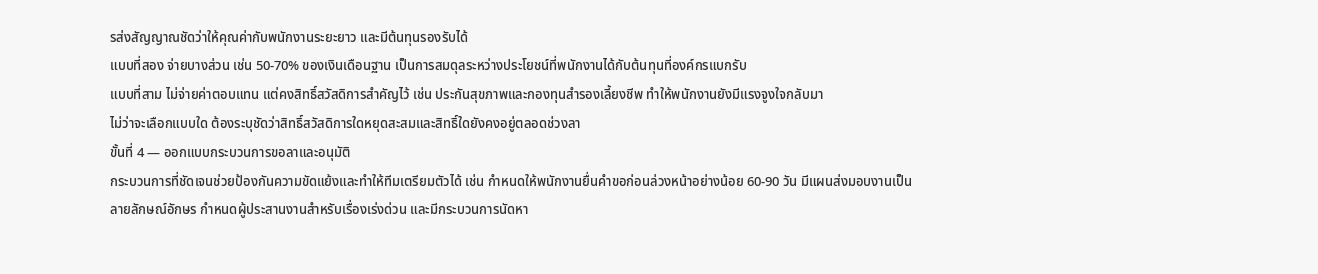รส่งสัญญาณชัดว่าให้คุณค่ากับพนักงานระยะยาว และมีต้นทุนรองรับได้
แบบที่สอง จ่ายบางส่วน เช่น 50-70% ของเงินเดือนฐาน เป็นการสมดุลระหว่างประโยชน์ที่พนักงานได้กับต้นทุนที่องค์กรแบกรับ
แบบที่สาม ไม่จ่ายค่าตอบแทน แต่คงสิทธิ์สวัสดิการสำคัญไว้ เช่น ประกันสุขภาพและกองทุนสำรองเลี้ยงชีพ ทำให้พนักงานยังมีแรงจูงใจกลับมา
ไม่ว่าจะเลือกแบบใด ต้องระบุชัดว่าสิทธิ์สวัสดิการใดหยุดสะสมและสิทธิ์ใดยังคงอยู่ตลอดช่วงลา
ขั้นที่ 4 — ออกแบบกระบวนการขอลาและอนุมัติ
กระบวนการที่ชัดเจนช่วยป้องกันความขัดแย้งและทำให้ทีมเตรียมตัวได้ เช่น กำหนดให้พนักงานยื่นคำขอก่อนล่วงหน้าอย่างน้อย 60-90 วัน มีแผนส่งมอบงานเป็นลายลักษณ์อักษร กำหนดผู้ประสานงานสำหรับเรื่องเร่งด่วน และมีกระบวนการนัดหา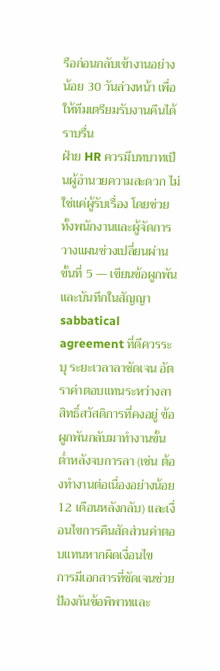รือก่อนกลับเข้างานอย่างน้อย 30 วันล่วงหน้า เพื่อให้ทีมเตรียมรับงานคืนได้ราบรื่น
ฝ่าย HR ควรมีบทบาทเป็นผู้อำนวยความสะดวก ไม่ใช่แค่ผู้รับเรื่อง โดยช่วยทั้งพนักงานและผู้จัดการวางแผนช่วงเปลี่ยนผ่าน
ขั้นที่ 5 — เขียนข้อผูกพันและบันทึกในสัญญา
sabbatical agreement ที่ดีควรระบุ ระยะเวลาลาชัดเจน อัตราค่าตอบแทนระหว่างลา สิทธิ์สวัสดิการที่คงอยู่ ข้อผูกพันกลับมาทำงานขั้นต่ำหลังจบการลา (เช่น ต้องทำงานต่อเนื่องอย่างน้อย 12 เดือนหลังกลับ) และเงื่อนไขการคืนสัดส่วนค่าตอบแทนหากผิดเงื่อนไข
การมีเอกสารที่ชัดเจนช่วยป้องกันข้อพิพาทและ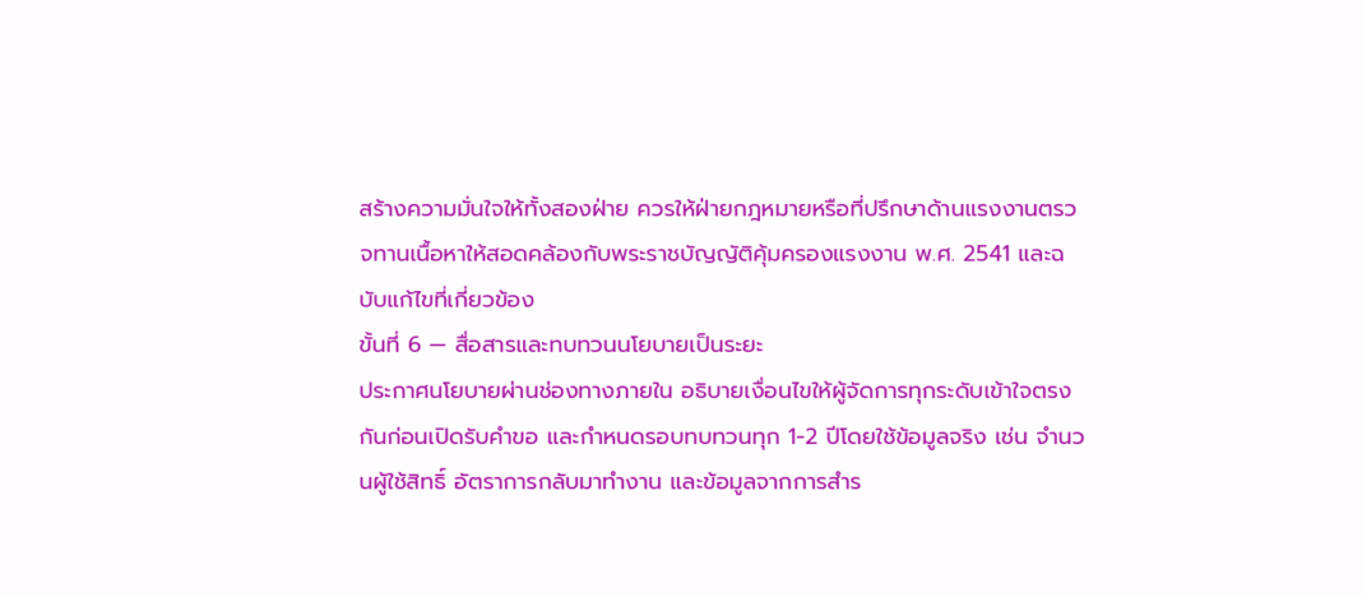สร้างความมั่นใจให้ทั้งสองฝ่าย ควรให้ฝ่ายกฎหมายหรือที่ปรึกษาด้านแรงงานตรวจทานเนื้อหาให้สอดคล้องกับพระราชบัญญัติคุ้มครองแรงงาน พ.ศ. 2541 และฉบับแก้ไขที่เกี่ยวข้อง
ขั้นที่ 6 — สื่อสารและทบทวนนโยบายเป็นระยะ
ประกาศนโยบายผ่านช่องทางภายใน อธิบายเงื่อนไขให้ผู้จัดการทุกระดับเข้าใจตรงกันก่อนเปิดรับคำขอ และกำหนดรอบทบทวนทุก 1-2 ปีโดยใช้ข้อมูลจริง เช่น จำนวนผู้ใช้สิทธิ์ อัตราการกลับมาทำงาน และข้อมูลจากการสำร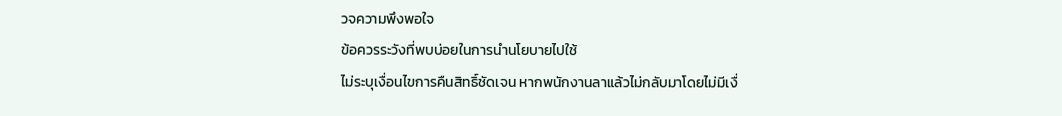วจความพึงพอใจ
ข้อควรระวังที่พบบ่อยในการนำนโยบายไปใช้
ไม่ระบุเงื่อนไขการคืนสิทธิ์ชัดเจน หากพนักงานลาแล้วไม่กลับมาโดยไม่มีเงื่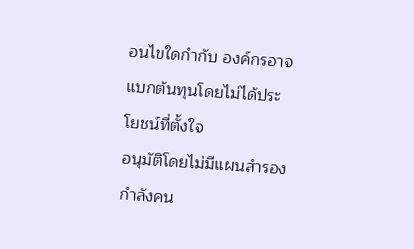อนไขใดกำกับ องค์กรอาจแบกต้นทุนโดยไม่ได้ประโยชน์ที่ตั้งใจ
อนุมัติโดยไม่มีแผนสำรองกำลังคน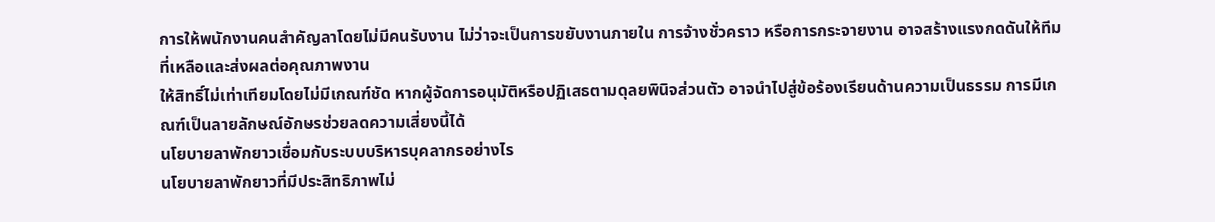การให้พนักงานคนสำคัญลาโดยไม่มีคนรับงาน ไม่ว่าจะเป็นการขยับงานภายใน การจ้างชั่วคราว หรือการกระจายงาน อาจสร้างแรงกดดันให้ทีมที่เหลือและส่งผลต่อคุณภาพงาน
ให้สิทธิ์ไม่เท่าเทียมโดยไม่มีเกณฑ์ชัด หากผู้จัดการอนุมัติหรือปฏิเสธตามดุลยพินิจส่วนตัว อาจนำไปสู่ข้อร้องเรียนด้านความเป็นธรรม การมีเกณฑ์เป็นลายลักษณ์อักษรช่วยลดความเสี่ยงนี้ได้
นโยบายลาพักยาวเชื่อมกับระบบบริหารบุคลากรอย่างไร
นโยบายลาพักยาวที่มีประสิทธิภาพไม่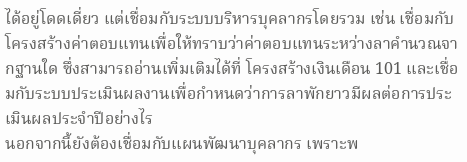ได้อยู่โดดเดี่ยว แต่เชื่อมกับระบบบริหารบุคลากรโดยรวม เช่น เชื่อมกับโครงสร้างค่าตอบแทนเพื่อให้ทราบว่าค่าตอบแทนระหว่างลาคำนวณจากฐานใด ซึ่งสามารถอ่านเพิ่มเติมได้ที่ โครงสร้างเงินเดือน 101 และเชื่อมกับระบบประเมินผลงานเพื่อกำหนดว่าการลาพักยาวมีผลต่อการประเมินผลประจำปีอย่างไร
นอกจากนี้ยังต้องเชื่อมกับแผนพัฒนาบุคลากร เพราะพ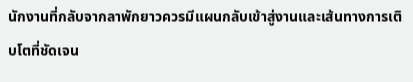นักงานที่กลับจากลาพักยาวควรมีแผนกลับเข้าสู่งานและเส้นทางการเติบโตที่ชัดเจน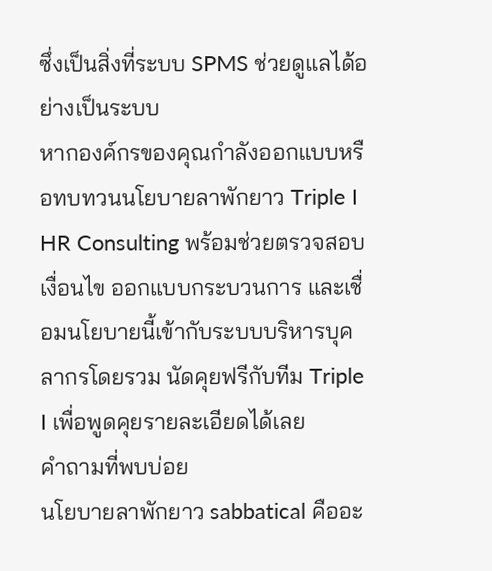ซึ่งเป็นสิ่งที่ระบบ SPMS ช่วยดูแลได้อย่างเป็นระบบ
หากองค์กรของคุณกำลังออกแบบหรือทบทวนนโยบายลาพักยาว Triple I HR Consulting พร้อมช่วยตรวจสอบเงื่อนไข ออกแบบกระบวนการ และเชื่อมนโยบายนี้เข้ากับระบบบริหารบุคลากรโดยรวม นัดคุยฟรีกับทีม Triple I เพื่อพูดคุยรายละเอียดได้เลย
คำถามที่พบบ่อย
นโยบายลาพักยาว sabbatical คืออะ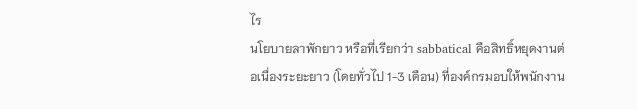ไร
นโยบายลาพักยาว หรือที่เรียกว่า sabbatical คือสิทธิ์หยุดงานต่อเนื่องระยะยาว (โดยทั่วไป 1-3 เดือน) ที่องค์กรมอบให้พนักงาน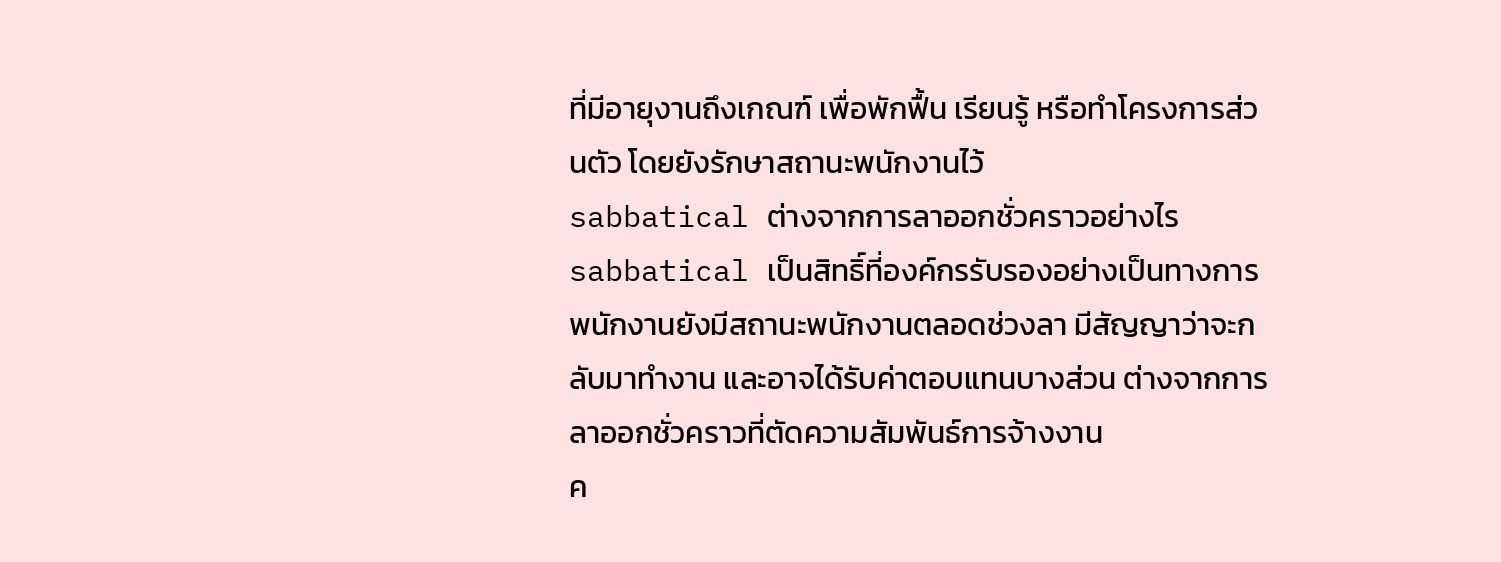ที่มีอายุงานถึงเกณฑ์ เพื่อพักฟื้น เรียนรู้ หรือทำโครงการส่วนตัว โดยยังรักษาสถานะพนักงานไว้
sabbatical ต่างจากการลาออกชั่วคราวอย่างไร
sabbatical เป็นสิทธิ์ที่องค์กรรับรองอย่างเป็นทางการ พนักงานยังมีสถานะพนักงานตลอดช่วงลา มีสัญญาว่าจะกลับมาทำงาน และอาจได้รับค่าตอบแทนบางส่วน ต่างจากการลาออกชั่วคราวที่ตัดความสัมพันธ์การจ้างงาน
ค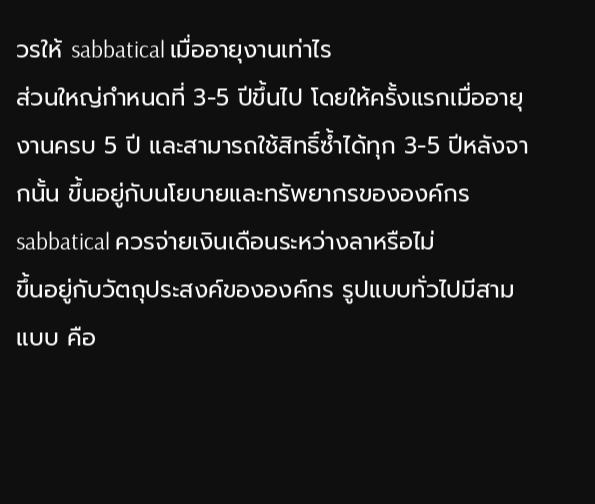วรให้ sabbatical เมื่ออายุงานเท่าไร
ส่วนใหญ่กำหนดที่ 3-5 ปีขึ้นไป โดยให้ครั้งแรกเมื่ออายุงานครบ 5 ปี และสามารถใช้สิทธิ์ซ้ำได้ทุก 3-5 ปีหลังจากนั้น ขึ้นอยู่กับนโยบายและทรัพยากรขององค์กร
sabbatical ควรจ่ายเงินเดือนระหว่างลาหรือไม่
ขึ้นอยู่กับวัตถุประสงค์ขององค์กร รูปแบบทั่วไปมีสามแบบ คือ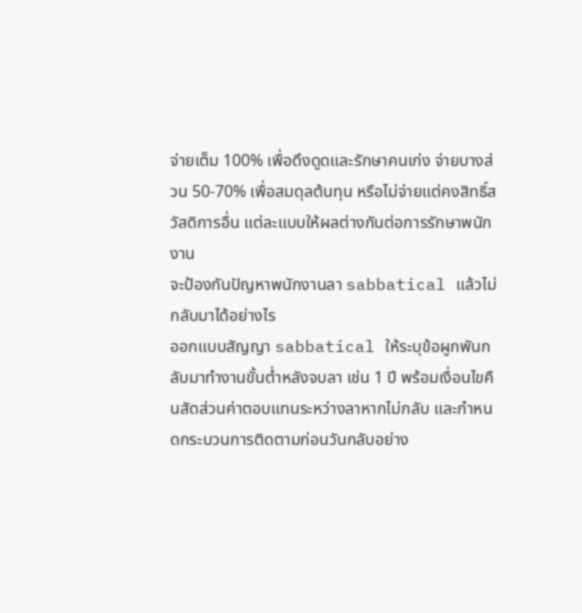จ่ายเต็ม 100% เพื่อดึงดูดและรักษาคนเก่ง จ่ายบางส่วน 50-70% เพื่อสมดุลต้นทุน หรือไม่จ่ายแต่คงสิทธิ์สวัสดิการอื่น แต่ละแบบให้ผลต่างกันต่อการรักษาพนักงาน
จะป้องกันปัญหาพนักงานลา sabbatical แล้วไม่กลับมาได้อย่างไร
ออกแบบสัญญา sabbatical ให้ระบุข้อผูกพันกลับมาทำงานขั้นต่ำหลังจบลา เช่น 1 ปี พร้อมเงื่อนไขคืนสัดส่วนค่าตอบแทนระหว่างลาหากไม่กลับ และกำหนดกระบวนการติดตามก่อนวันกลับอย่าง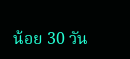น้อย 30 วัน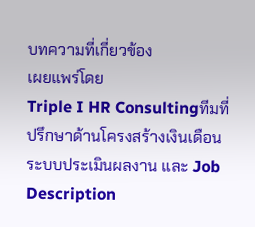บทความที่เกี่ยวข้อง
เผยแพร่โดย
Triple I HR Consultingทีมที่ปรึกษาด้านโครงสร้างเงินเดือน ระบบประเมินผลงาน และ Job Description